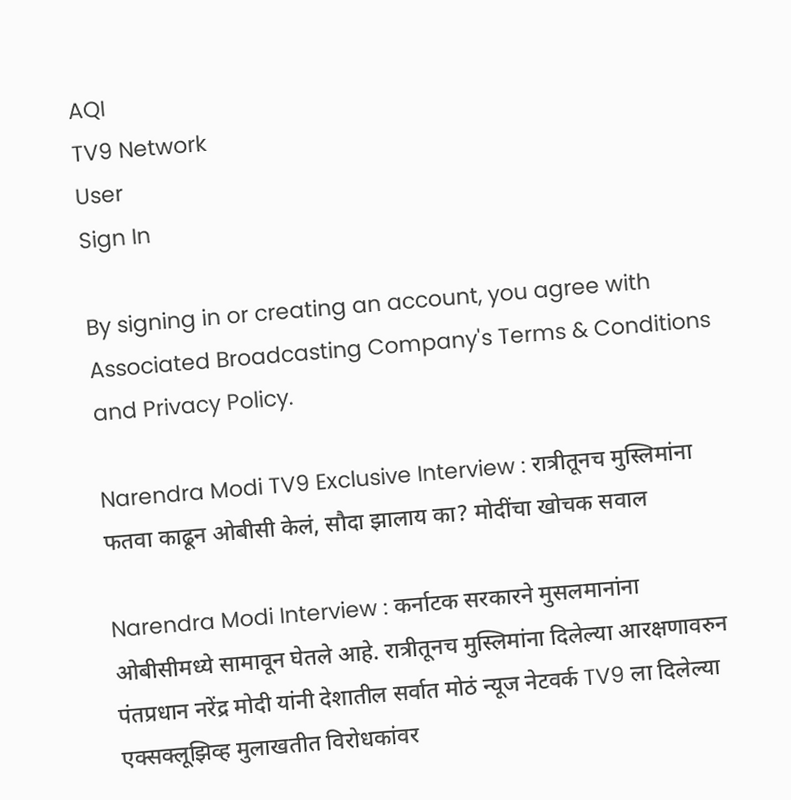AQI
TV9 Network
User
Sign In

By signing in or creating an account, you agree with Associated Broadcasting Company's Terms & Conditions and Privacy Policy.

Narendra Modi TV9 Exclusive Interview : रात्रीतूनच मुस्लिमांना फतवा काढून ओबीसी केलं, सौदा झालाय का? मोदींचा खोचक सवाल

Narendra Modi Interview : कर्नाटक सरकारने मुसलमानांना ओबीसीमध्ये सामावून घेतले आहे. रात्रीतूनच मुस्लिमांना दिलेल्या आरक्षणावरुन पंतप्रधान नरेंद्र मोदी यांनी देशातील सर्वात मोठं न्यूज नेटवर्क TV9 ला दिलेल्या एक्सक्लूझिव्ह मुलाखतीत विरोधकांवर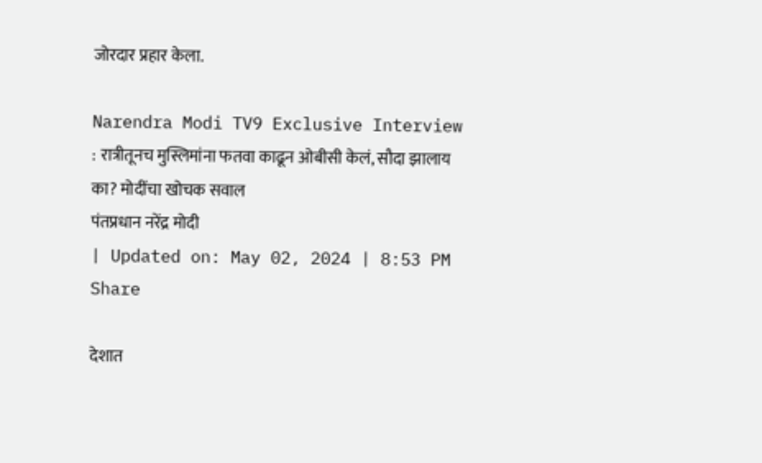जोरदार प्रहार केला.

Narendra Modi TV9 Exclusive Interview : रात्रीतूनच मुस्लिमांना फतवा काढून ओबीसी केलं, सौदा झालाय का? मोदींचा खोचक सवाल
पंतप्रधान नरेंद्र मोदी
| Updated on: May 02, 2024 | 8:53 PM
Share

देशात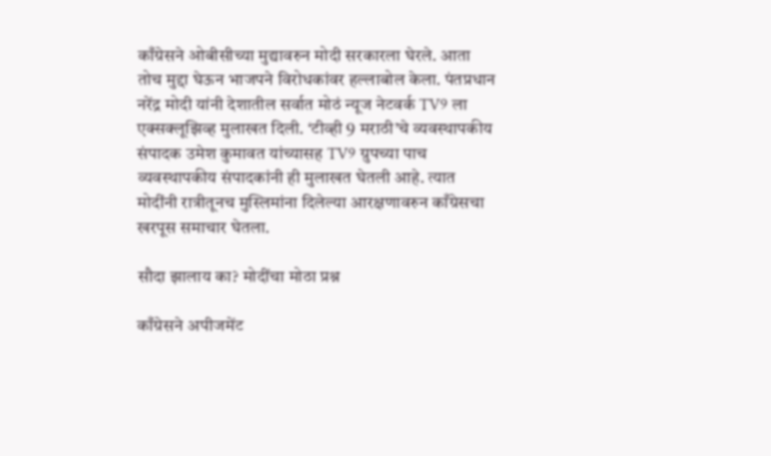काँग्रेसने ओबीसीच्या मुद्यावरुन मोदी सरकारला घेरले. आता तोच मुद्दा घेऊन भाजपने विरोधकांवर हल्लाबोल केला. पंतप्रधान नरेंद्र मोदी यांनी देशातील सर्वात मोठं न्यूज नेटवर्क TV9 ला एक्सक्लूझिव्ह मुलाखत दिली. ‘टीव्ही 9 मराठी’चे व्यवस्थापकीय संपादक उमेश कुमावत यांच्यासह TV9 ग्रुपच्या पाच व्यवस्थापकीय संपादकांनी ही मुलाखत घेतली आहे. त्यात मोदींनी रात्रीतूनच मुस्लिमांना दिलेल्या आरक्षणावरुन काँग्रेसचा खरपूस समाचार घेतला.

सौदा झालाय का? मोदींचा मोठा प्रश्न

काँग्रेसने अपीजमेंट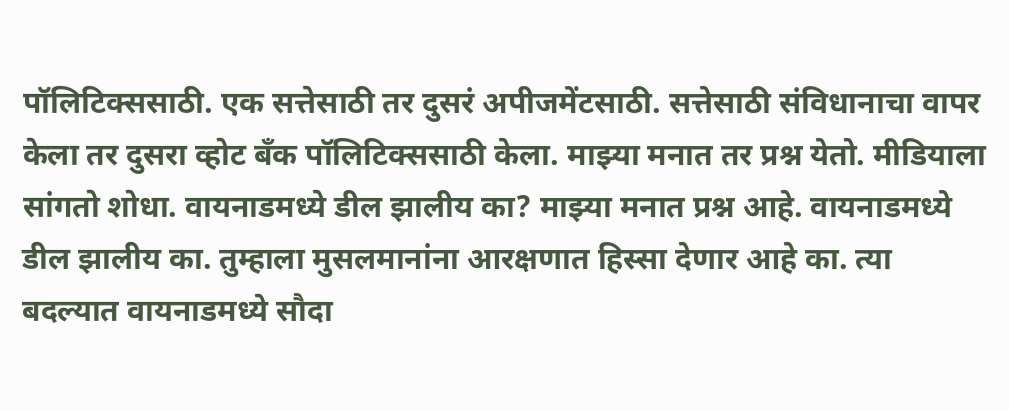पॉलिटिक्ससाठी. एक सत्तेसाठी तर दुसरं अपीजमेंटसाठी. सत्तेसाठी संविधानाचा वापर केला तर दुसरा व्होट बँक पॉलिटिक्ससाठी केला. माझ्या मनात तर प्रश्न येतो. मीडियाला सांगतो शोधा. वायनाडमध्ये डील झालीय का? माझ्या मनात प्रश्न आहे. वायनाडमध्ये डील झालीय का. तुम्हाला मुसलमानांना आरक्षणात हिस्सा देणार आहे का. त्या बदल्यात वायनाडमध्ये सौदा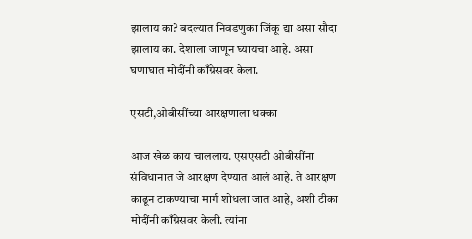झालाय का? बदल्यात निवडणुका जिंकू द्या असा सौदा झालाय का. देशाला जाणून घ्यायचा आहे. असा घणाघात मोदींनी काँग्रेसवर केला.

एसटी,ओबीसींच्या आरक्षणाला धक्का

आज खेळ काय चाललाय. एसएसटी ओबीसींना संविधानात जे आरक्षण देण्यात आलं आहे. ते आरक्षण काढून टाकण्याचा मार्ग शोधला जात आहे, अशी टीका मोदींनी काँग्रेसवर केली. त्यांना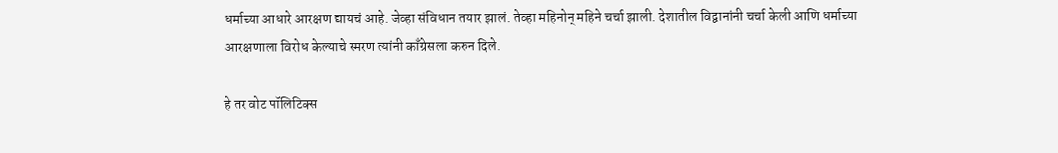धर्माच्या आधारे आरक्षण द्यायचं आहे. जेव्हा संविधान तयार झालं. तेव्हा महिनोन् महिने चर्चा झाली. देशातील विद्वानांनी चर्चा केली आणि धर्माच्या आरक्षणाला विरोध केल्याचे स्मरण त्यांनी काँग्रेसला करुन दिले.

हे तर वोट पॉलिटिक्स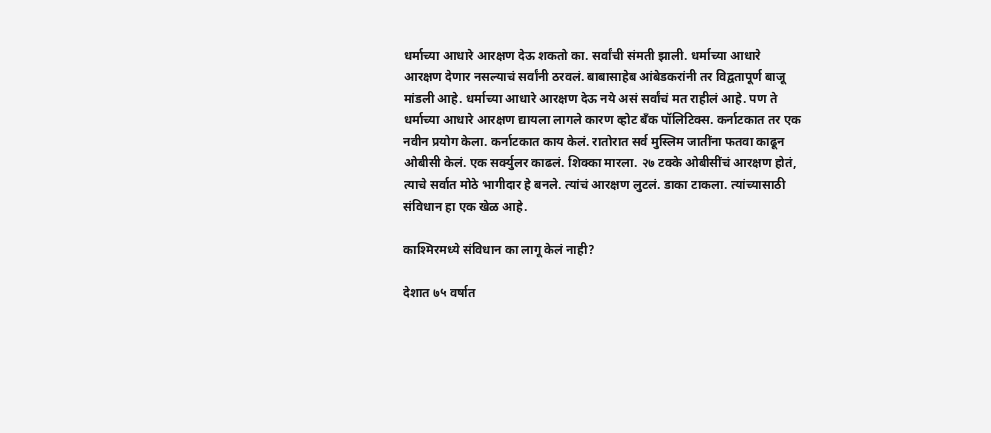धर्माच्या आधारे आरक्षण देऊ शकतो का. सर्वांची संमती झाली. धर्माच्या आधारे आरक्षण देणार नसल्याचं सर्वांनी ठरवलं. बाबासाहेब आंबेडकरांनी तर विद्वतापूर्ण बाजू मांडली आहे. धर्माच्या आधारे आरक्षण देऊ नये असं सर्वांचं मत राहीलं आहे. पण ते धर्माच्या आधारे आरक्षण द्यायला लागले कारण व्होट बँक पॉलिटिक्स. कर्नाटकात तर एक नवीन प्रयोग केला. कर्नाटकात काय केलं. रातोरात सर्व मुस्लिम जातींना फतवा काढून ओबीसी केलं. एक सर्क्युलर काढलं. शिक्का मारला. २७ टक्के ओबीसींचं आरक्षण होतं, त्याचे सर्वात मोठे भागीदार हे बनले. त्यांचं आरक्षण लुटलं. डाका टाकला. त्यांच्यासाठी संविधान हा एक खेळ आहे.

काश्मिरमध्ये संविधान का लागू केलं नाही?

देशात ७५ वर्षात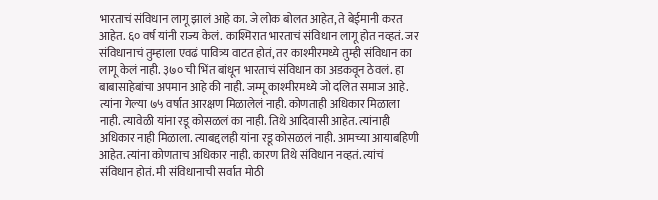भारताचं संविधान लागू झालं आहे का. जे लोक बोलत आहेत, ते बेईमानी करत आहेत. ६० वर्ष यांनी राज्य केलं. काश्मिरात भारताचं संविधान लागू होत नव्हतं. जर संविधानाचं तुम्हाला एवढं पावित्र्य वाटत होतं, तर काश्मीरमध्ये तुम्ही संविधान का लागू केलं नाही. ३७० ची भिंत बांधून भारताचं संविधान का अडकवून ठेवलं. हा बाबासाहेबांचा अपमान आहे की नाही. जम्मू काश्मीरमध्ये जो दलित समाज आहे. त्यांना गेल्या ७५ वर्षात आरक्षण मिळालेलं नाही. कोणताही अधिकार मिळाला नाही. त्यावेळी यांना रडू कोसळलं का नाही. तिथे आदिवासी आहेत. त्यांनाही अधिकार नाही मिळाला. त्याबद्दलही यांना रडू कोसळलं नाही. आमच्या आयाबहिणी आहेत. त्यांना कोणताच अधिकार नाही. कारण तिथे संविधान नव्हतं. त्यांचं संविधान होतं. मी संविधानाची सर्वात मोठी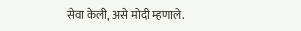सेवा केली, असे मोदी म्हणाले.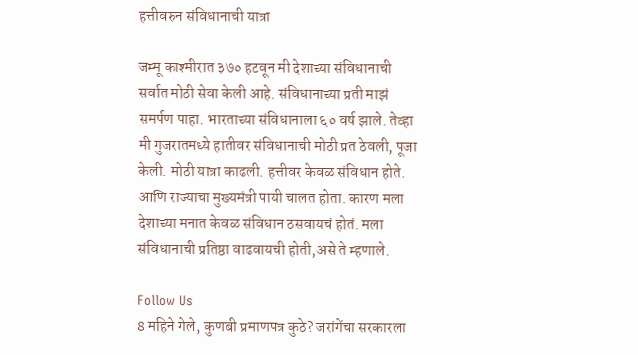हत्तीवरुन संविधानाची यात्रा

जम्मू काश्मीरात ३७० हटवून मी देशाच्या संविधानाची सर्वात मोठी सेवा केली आहे. संविधानाच्या प्रती माझं समर्पण पाहा. भारताच्या संविधानाला ६० वर्ष झाले. तेव्हा मी गुजरातमध्ये हातीवर संविधानाची मोठी प्रत ठेवली, पूजा केली. मोठी यात्रा काढली. हत्तीवर केवळ संविधान होते. आणि राज्याचा मुख्यमंत्री पायी चालत होता. कारण मला देशाच्या मनात केवळ संविधान ठसवायचं होतं. मला संविधानाची प्रतिष्ठा वाढवायची होती,असे ते म्हणाले.

Follow Us
8 महिने गेले, कुणबी प्रमाणपत्र कुठे? जरांगेंचा सरकारला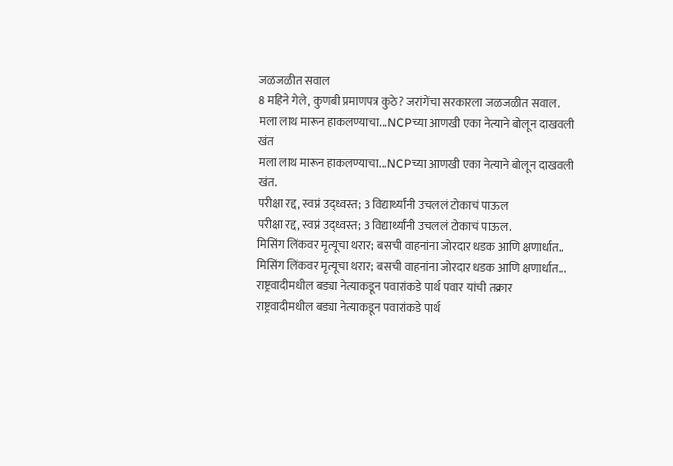जळजळीत सवाल
8 महिने गेले, कुणबी प्रमाणपत्र कुठे? जरांगेंचा सरकारला जळजळीत सवाल.
मला लाथ मारून हाकलण्याचा...NCPच्या आणखी एका नेत्याने बोलून दाखवली खंत
मला लाथ मारून हाकलण्याचा...NCPच्या आणखी एका नेत्याने बोलून दाखवली खंत.
परीक्षा रद्द, स्वप्नं उद्ध्वस्त; 3 विद्यार्थ्यांनी उचललं टोकाचं पाऊल
परीक्षा रद्द, स्वप्नं उद्ध्वस्त; 3 विद्यार्थ्यांनी उचललं टोकाचं पाऊल.
मिसिंग लिंकवर मृत्यूचा थरार; बसची वाहनांना जोरदार धडक आणि क्षणार्धात..
मिसिंग लिंकवर मृत्यूचा थरार; बसची वाहनांना जोरदार धडक आणि क्षणार्धात...
राष्ट्रवादीमधील बड्या नेत्याकडून पवारांकडे पार्थ पवार यांची तक्रार
राष्ट्रवादीमधील बड्या नेत्याकडून पवारांकडे पार्थ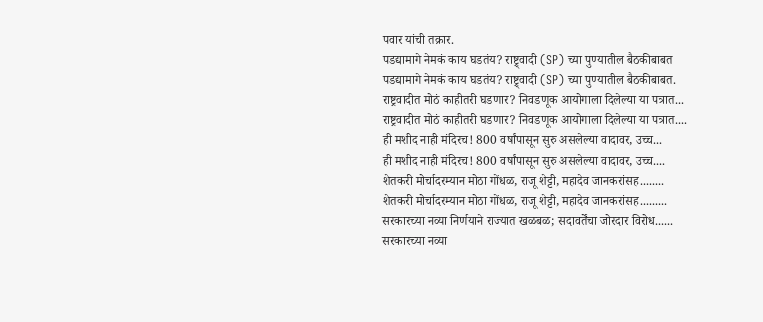पवार यांची तक्रार.
पडद्यामागे नेमकं काय घडतंय? राष्ट्र्वादी (SP) च्या पुण्यातील बैठकीबाबत
पडद्यामागे नेमकं काय घडतंय? राष्ट्र्वादी (SP) च्या पुण्यातील बैठकीबाबत.
राष्ट्रवादीत मोठं काहीतरी घडणार? निवडणूक आयोगाला दिलेल्या या पत्रात...
राष्ट्रवादीत मोठं काहीतरी घडणार? निवडणूक आयोगाला दिलेल्या या पत्रात....
ही मशीद नाही मंदिरच! 800 वर्षांपासून सुरु असलेल्या वादावर, उच्च...
ही मशीद नाही मंदिरच! 800 वर्षांपासून सुरु असलेल्या वादावर, उच्च....
शेतकरी मोर्चादरम्यान मोठा गोंधळ, राजू शेट्टी, महादेव जानकरांसह........
शेतकरी मोर्चादरम्यान मोठा गोंधळ, राजू शेट्टी, महादेव जानकरांसह.........
सरकारच्या नव्या निर्णयाने राज्यात खळबळ; सदावर्तेंचा जोरदार विरोध......
सरकारच्या नव्या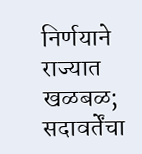निर्णयाने राज्यात खळबळ; सदावर्तेंचा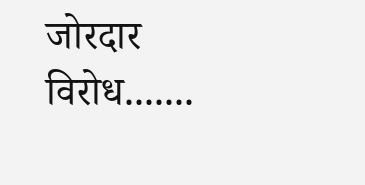जोरदार विरोध.......